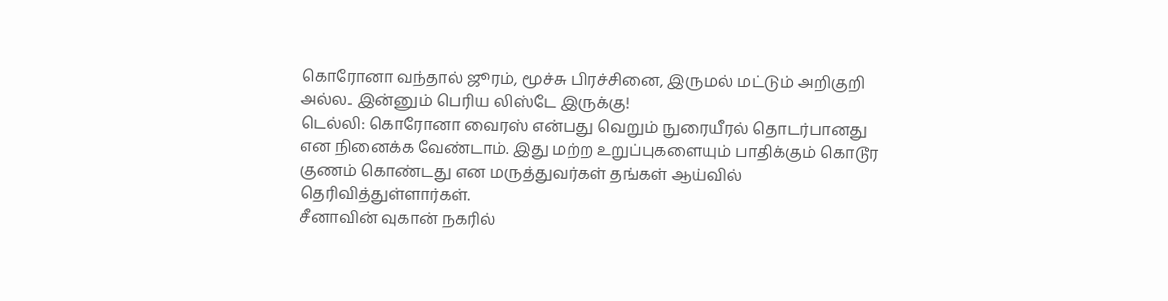கொரோனா வந்தால் ஜூரம், மூச்சு பிரச்சினை, இருமல் மட்டும் அறிகுறி அல்ல.. இன்னும் பெரிய லிஸ்டே இருக்கு!
டெல்லி: கொரோனா வைரஸ் என்பது வெறும் நுரையீரல் தொடர்பானது என நினைக்க வேண்டாம். இது மற்ற உறுப்புகளையும் பாதிக்கும் கொடூர குணம் கொண்டது என மருத்துவர்கள் தங்கள் ஆய்வில் தெரிவித்துள்ளார்கள்.
சீனாவின் வுகான் நகரில்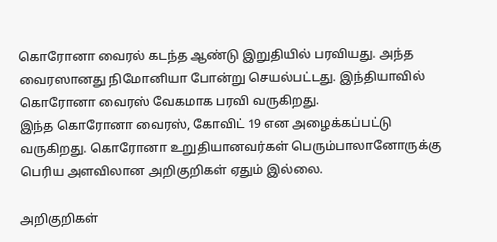கொரோனா வைரல் கடந்த ஆண்டு இறுதியில் பரவியது. அந்த வைரஸானது நிமோனியா போன்று செயல்பட்டது. இந்தியாவில் கொரோனா வைரஸ் வேகமாக பரவி வருகிறது.
இந்த கொரோனா வைரஸ், கோவிட் 19 என அழைக்கப்பட்டு வருகிறது. கொரோனா உறுதியானவர்கள் பெரும்பாலானோருக்கு பெரிய அளவிலான அறிகுறிகள் ஏதும் இல்லை.

அறிகுறிகள்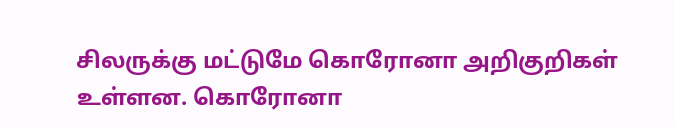சிலருக்கு மட்டுமே கொரோனா அறிகுறிகள் உள்ளன. கொரோனா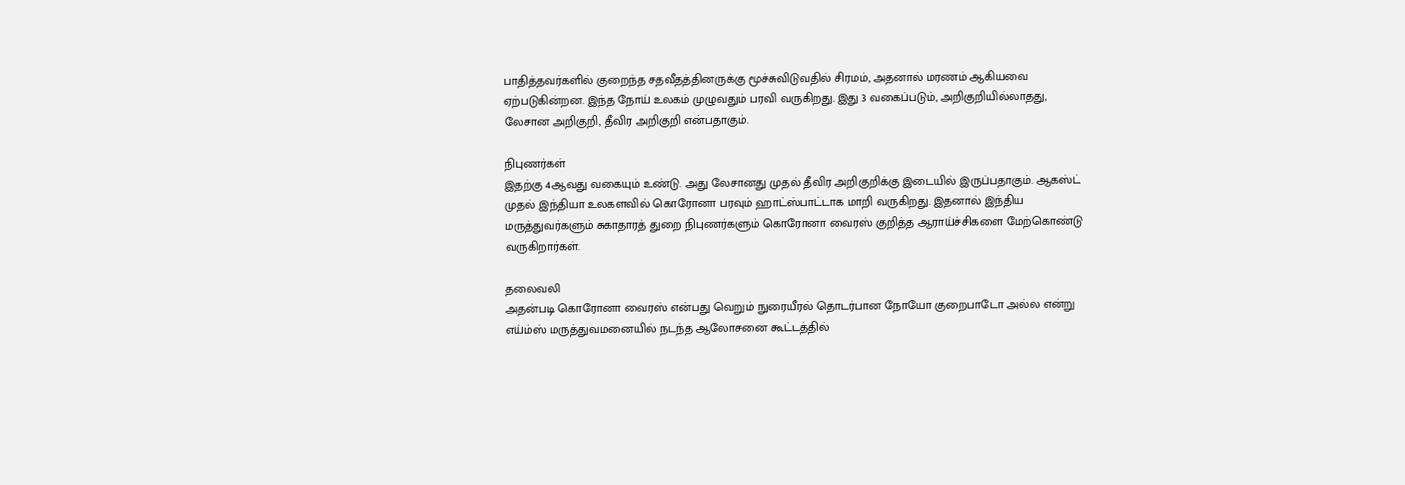பாதித்தவர்களில் குறைந்த சதவீதத்தினருக்கு மூச்சுவிடுவதில் சிரமம், அதனால் மரணம் ஆகியவை ஏற்படுகின்றன. இந்த நோய் உலகம் முழுவதும் பரவி வருகிறது. இது 3 வகைப்படும், அறிகுறியில்லாதது, லேசான அறிகுறி, தீவிர அறிகுறி என்பதாகும்.

நிபுணர்கள்
இதற்கு 4ஆவது வகையும் உண்டு. அது லேசானது முதல் தீவிர அறிகுறிக்கு இடையில் இருப்பதாகும். ஆகஸ்ட் முதல் இந்தியா உலகளவில் கொரோனா பரவும் ஹாட்ஸ்பாட்டாக மாறி வருகிறது. இதனால் இந்திய மருத்துவர்களும் சுகாதாரத் துறை நிபுணர்களும் கொரோனா வைரஸ் குறித்த ஆராய்ச்சிகளை மேற்கொண்டு வருகிறார்கள்.

தலைவலி
அதன்படி கொரோனா வைரஸ் என்பது வெறும் நுரையீரல் தொடர்பான நோயோ குறைபாடோ அல்ல என்று எய்ம்ஸ் மருத்துவமனையில் நடந்த ஆலோசனை கூட்டத்தில்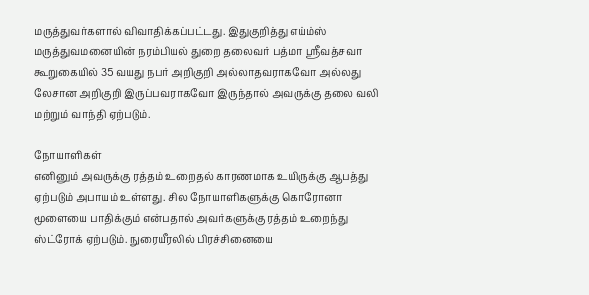மருத்துவர்களால் விவாதிக்கப்பட்டது. இதுகுறித்து எய்ம்ஸ் மருத்துவமனையின் நரம்பியல் துறை தலைவர் பத்மா ஸ்ரீவத்சவா கூறுகையில் 35 வயது நபர் அறிகுறி அல்லாதவராகவோ அல்லது லேசான அறிகுறி இருப்பவராகவோ இருந்தால் அவருக்கு தலை வலி மற்றும் வாந்தி ஏற்படும்.

நோயாளிகள்
எனினும் அவருக்கு ரத்தம் உறைதல் காரணமாக உயிருக்கு ஆபத்து ஏற்படும் அபாயம் உள்ளது. சில நோயாளிகளுக்கு கொரோனா மூளையை பாதிக்கும் என்பதால் அவர்களுக்கு ரத்தம் உறைந்து ஸ்ட்ரோக் ஏற்படும். நுரையீரலில் பிரச்சினையை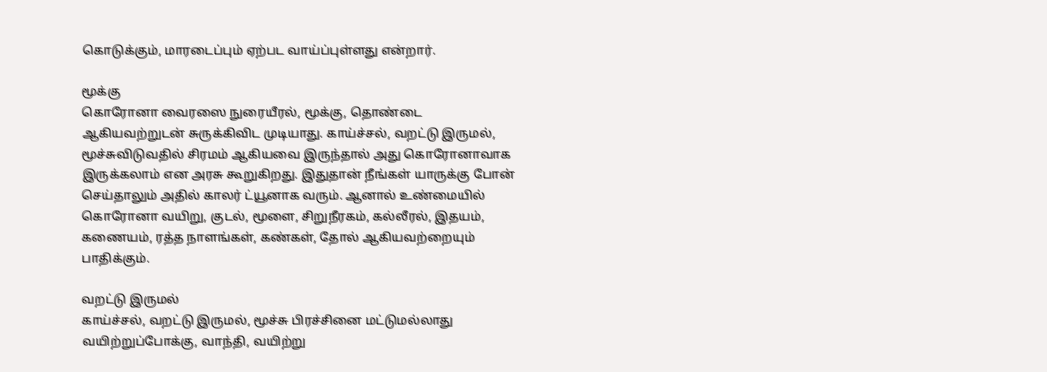கொடுக்கும், மாரடைப்பும் ஏற்பட வாய்ப்புள்ளது என்றார்.

மூக்கு
கொரோனா வைரஸை நுரையீரல், மூக்கு, தொண்டை ஆகியவற்றுடன் சுருக்கிவிட முடியாது. காய்ச்சல், வறட்டு இருமல், மூச்சுவிடுவதில் சிரமம் ஆகியவை இருந்தால் அது கொரோனாவாக இருக்கலாம் என அரசு கூறுகிறது. இதுதான் நீங்கள் யாருக்கு போன் செய்தாலும் அதில் காலர் ட்யூனாக வரும். ஆனால் உண்மையில் கொரோனா வயிறு, குடல், மூளை, சிறுநீரகம், கல்லீரல், இதயம், கணையம், ரத்த நாளங்கள், கண்கள், தோல் ஆகியவற்றையும் பாதிக்கும்.

வறட்டு இருமல்
காய்ச்சல், வறட்டு இருமல், மூச்சு பிரச்சினை மட்டுமல்லாது வயிற்றுப்போக்கு, வாந்தி, வயிற்று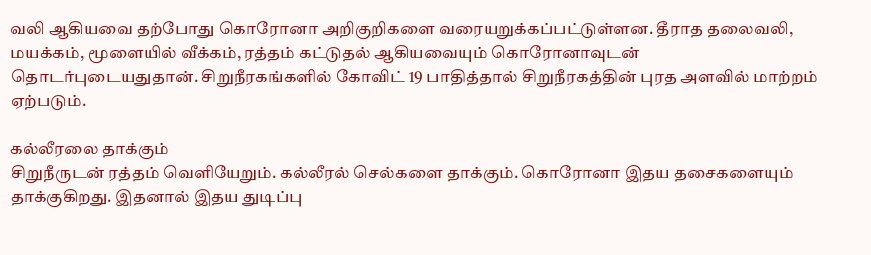வலி ஆகியவை தற்போது கொரோனா அறிகுறிகளை வரையறுக்கப்பட்டுள்ளன. தீராத தலைவலி, மயக்கம், மூளையில் வீக்கம், ரத்தம் கட்டுதல் ஆகியவையும் கொரோனாவுடன் தொடர்புடையதுதான். சிறுநீரகங்களில் கோவிட் 19 பாதித்தால் சிறுநீரகத்தின் புரத அளவில் மாற்றம் ஏற்படும்.

கல்லீரலை தாக்கும்
சிறுநீருடன் ரத்தம் வெளியேறும். கல்லீரல் செல்களை தாக்கும். கொரோனா இதய தசைகளையும் தாக்குகிறது. இதனால் இதய துடிப்பு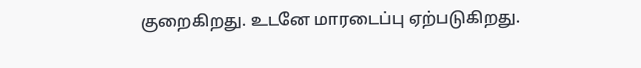குறைகிறது. உடனே மாரடைப்பு ஏற்படுகிறது.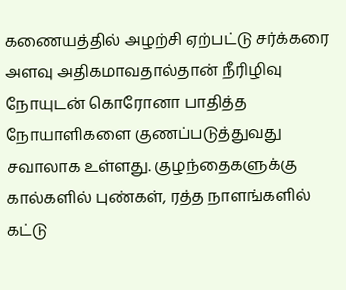கணையத்தில் அழற்சி ஏற்பட்டு சர்க்கரை அளவு அதிகமாவதால்தான் நீரிழிவு நோயுடன் கொரோனா பாதித்த நோயாளிகளை குணப்படுத்துவது சவாலாக உள்ளது. குழந்தைகளுக்கு கால்களில் புண்கள், ரத்த நாளங்களில் கட்டு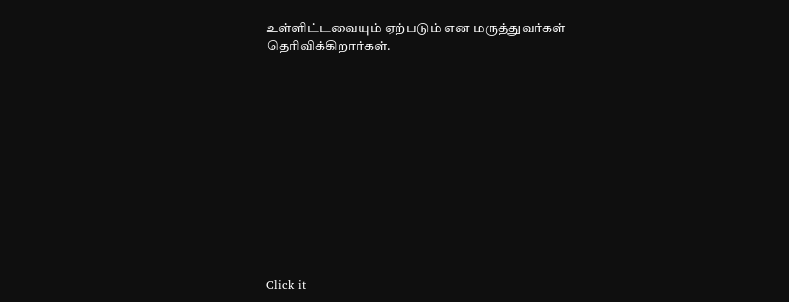உள்ளிட்டவையும் ஏற்படும் என மருத்துவர்கள் தெரிவிக்கிறார்கள்.












Click it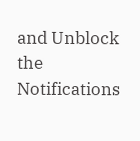and Unblock the Notifications